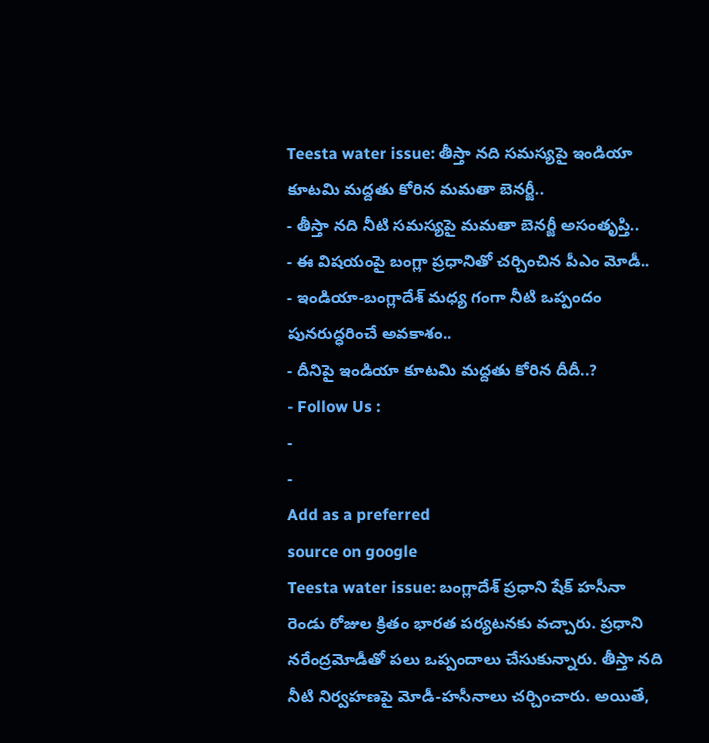Teesta water issue: తీస్తా నది సమస్యపై ఇండియా కూటమి మద్దతు కోరిన మమతా బెనర్జీ..
- తీస్తా నది నీటి సమస్యపై మమతా బెనర్జీ అసంతృప్తి..
- ఈ విషయంపై బంగ్లా ప్రధానితో చర్చించిన పీఎం మోడీ..
- ఇండియా-బంగ్లాదేశ్ మధ్య గంగా నీటి ఒప్పందం పునరుద్ధరించే అవకాశం..
- దీనిపై ఇండియా కూటమి మద్దతు కోరిన దీదీ..?
- Follow Us :
-
-
Add as a preferred
source on google
Teesta water issue: బంగ్లాదేశ్ ప్రధాని షేక్ హసీనా రెండు రోజుల క్రితం భారత పర్యటనకు వచ్చారు. ప్రధాని నరేంద్రమోడీతో పలు ఒప్పందాలు చేసుకున్నారు. తీస్తా నది నీటి నిర్వహణపై మోడీ-హసీనాలు చర్చించారు. అయితే,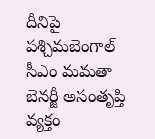దీనిపై పశ్చిమబెంగాల్ సీఎం మమతా బెనర్జీ అసంతృప్తి వ్యక్తం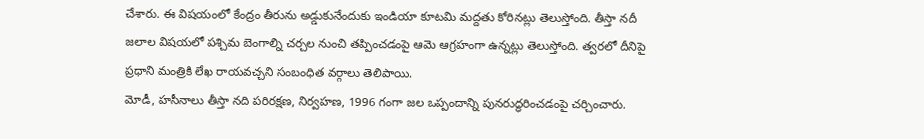చేశారు. ఈ విషయంలో కేంద్రం తీరును అడ్డుకునేందుకు ఇండియా కూటమి మద్దతు కోరినట్లు తెలుస్తోంది. తీస్తా నదీ జలాల విషయలో పశ్చిమ బెంగాల్ని చర్చల నుంచి తప్పించడంపై ఆమె ఆగ్రహంగా ఉన్నట్లు తెలుస్తోంది. త్వరలో దీనిపై ప్రధాని మంత్రికి లేఖ రాయవచ్చని సంబంధిత వర్గాలు తెలిపాయి.
మోడీ, హసీనాలు తీస్తా నది పరిరక్షణ, నిర్వహణ, 1996 గంగా జల ఒప్పందాన్ని పునరుద్ధరించడంపై చర్చించారు.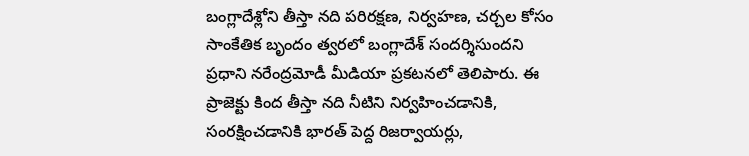బంగ్లాదేశ్లోని తీస్తా నది పరిరక్షణ, నిర్వహణ, చర్చల కోసం సాంకేతిక బృందం త్వరలో బంగ్లాదేశ్ సందర్శిసుందని ప్రధాని నరేంద్రమోడీ మీడియా ప్రకటనలో తెలిపారు. ఈ ప్రాజెక్టు కింద తీస్తా నది నీటిని నిర్వహించడానికి, సంరక్షించడానికి భారత్ పెద్ద రిజర్వాయర్లు,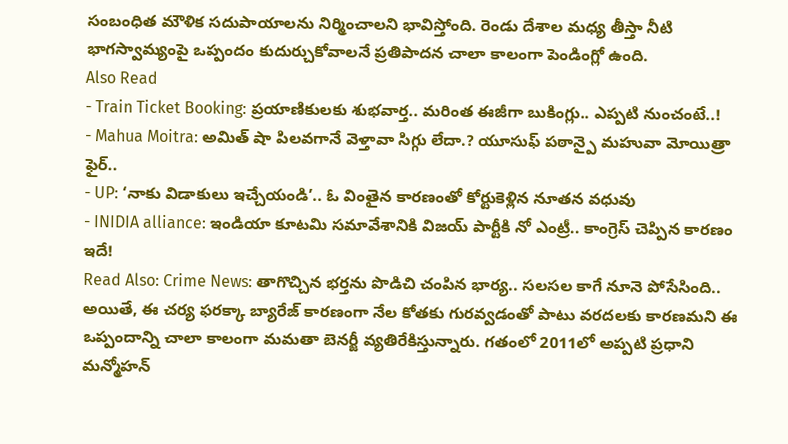సంబంధిత మౌళిక సదుపాయాలను నిర్మించాలని భావిస్తోంది. రెండు దేశాల మధ్య తీస్తా నీటి భాగస్వామ్యంపై ఒప్పందం కుదుర్చుకోవాలనే ప్రతిపాదన చాలా కాలంగా పెండింగ్లో ఉంది.
Also Read
- Train Ticket Booking: ప్రయాణికులకు శుభవార్త.. మరింత ఈజీగా బుకింగ్లు.. ఎప్పటి నుంచంటే..!
- Mahua Moitra: అమిత్ షా పిలవగానే వెళ్తావా సిగ్గు లేదా.? యూసుఫ్ పఠాన్పై మహువా మోయిత్రా ఫైర్..
- UP: ‘నాకు విడాకులు ఇచ్చేయండి’.. ఓ వింతైన కారణంతో కోర్టుకెళ్లిన నూతన వధువు
- INIDIA alliance: ఇండియా కూటమి సమావేశానికి విజయ్ పార్టీకి నో ఎంట్రీ.. కాంగ్రెస్ చెప్పిన కారణం ఇదే!
Read Also: Crime News: తాగొచ్చిన భర్తను పొడిచి చంపిన భార్య.. సలసల కాగే నూనె పోసేసింది..
అయితే, ఈ చర్య ఫరక్కా బ్యారేజ్ కారణంగా నేల కోతకు గురవ్వడంతో పాటు వరదలకు కారణమని ఈ ఒప్పందాన్ని చాలా కాలంగా మమతా బెనర్జీ వ్యతిరేకిస్తున్నారు. గతంలో 2011లో అప్పటి ప్రధాని మన్మోహన్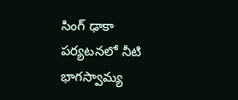సింగ్ ఢాకా పర్యటనలో నీటి భాగస్వామ్య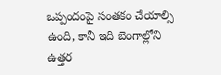ఒప్పందంపై సంతకం చేయాల్సి ఉంది, కానీ ఇది బెంగాల్లోని ఉత్తర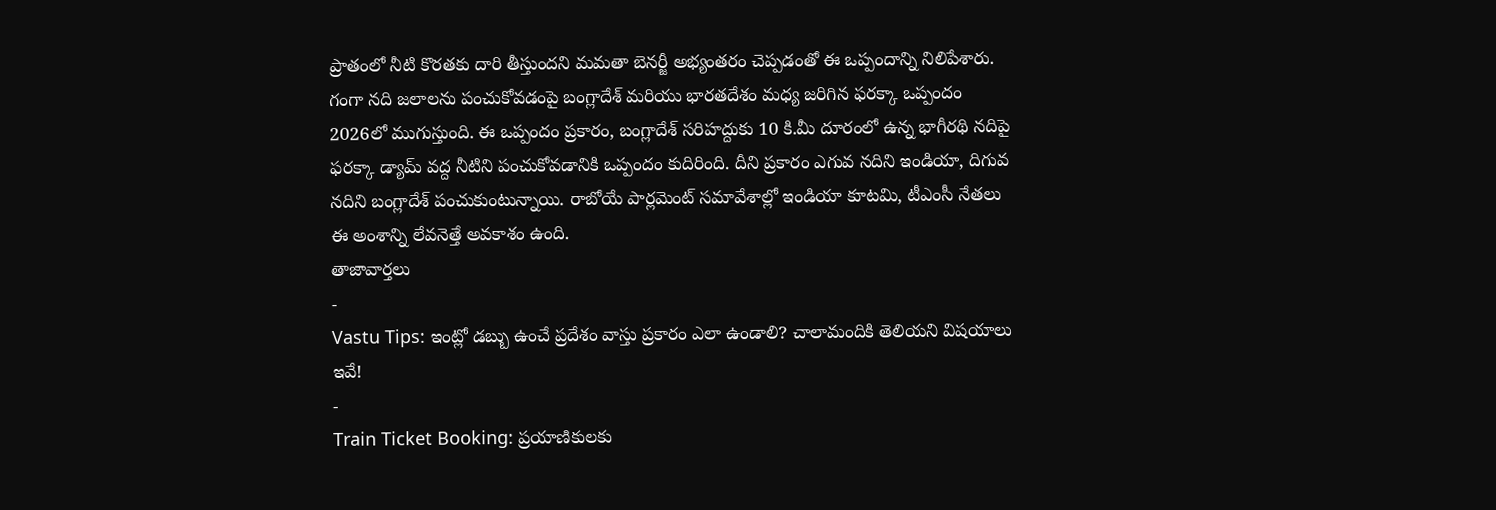ప్రాతంలో నీటి కొరతకు దారి తీస్తుందని మమతా బెనర్జీ అభ్యంతరం చెప్పడంతో ఈ ఒప్పందాన్ని నిలిపేశారు.
గంగా నది జలాలను పంచుకోవడంపై బంగ్లాదేశ్ మరియు భారతదేశం మధ్య జరిగిన ఫరక్కా ఒప్పందం 2026లో ముగుస్తుంది. ఈ ఒప్పందం ప్రకారం, బంగ్లాదేశ్ సరిహద్దుకు 10 కి.మీ దూరంలో ఉన్న భాగీరథి నదిపై ఫరక్కా డ్యామ్ వద్ద నీటిని పంచుకోవడానికి ఒప్పందం కుదిరింది. దీని ప్రకారం ఎగువ నదిని ఇండియా, దిగువ నదిని బంగ్లాదేశ్ పంచుకుంటున్నాయి. రాబోయే పార్లమెంట్ సమావేశాల్లో ఇండియా కూటమి, టీఎంసీ నేతలు ఈ అంశాన్ని లేవనెత్తే అవకాశం ఉంది.
తాజావార్తలు
-
Vastu Tips: ఇంట్లో డబ్బు ఉంచే ప్రదేశం వాస్తు ప్రకారం ఎలా ఉండాలి? చాలామందికి తెలియని విషయాలు ఇవే!
-
Train Ticket Booking: ప్రయాణికులకు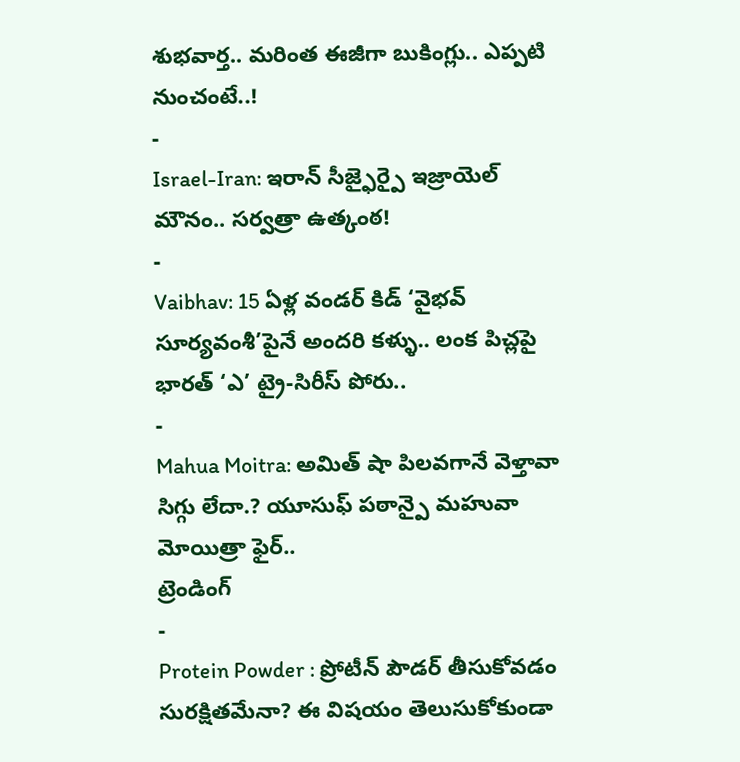శుభవార్త.. మరింత ఈజీగా బుకింగ్లు.. ఎప్పటి నుంచంటే..!
-
Israel-Iran: ఇరాన్ సీజ్ఫైర్పై ఇజ్రాయెల్ మౌనం.. సర్వత్రా ఉత్కంఠ!
-
Vaibhav: 15 ఏళ్ల వండర్ కిడ్ ‘వైభవ్ సూర్యవంశీ’పైనే అందరి కళ్ళు.. లంక పిచ్లపై భారత్ ‘ఎ’ ట్రై-సిరీస్ పోరు..
-
Mahua Moitra: అమిత్ షా పిలవగానే వెళ్తావా సిగ్గు లేదా.? యూసుఫ్ పఠాన్పై మహువా మోయిత్రా ఫైర్..
ట్రెండింగ్
-
Protein Powder : ప్రోటీన్ పౌడర్ తీసుకోవడం సురక్షితమేనా? ఈ విషయం తెలుసుకోకుండా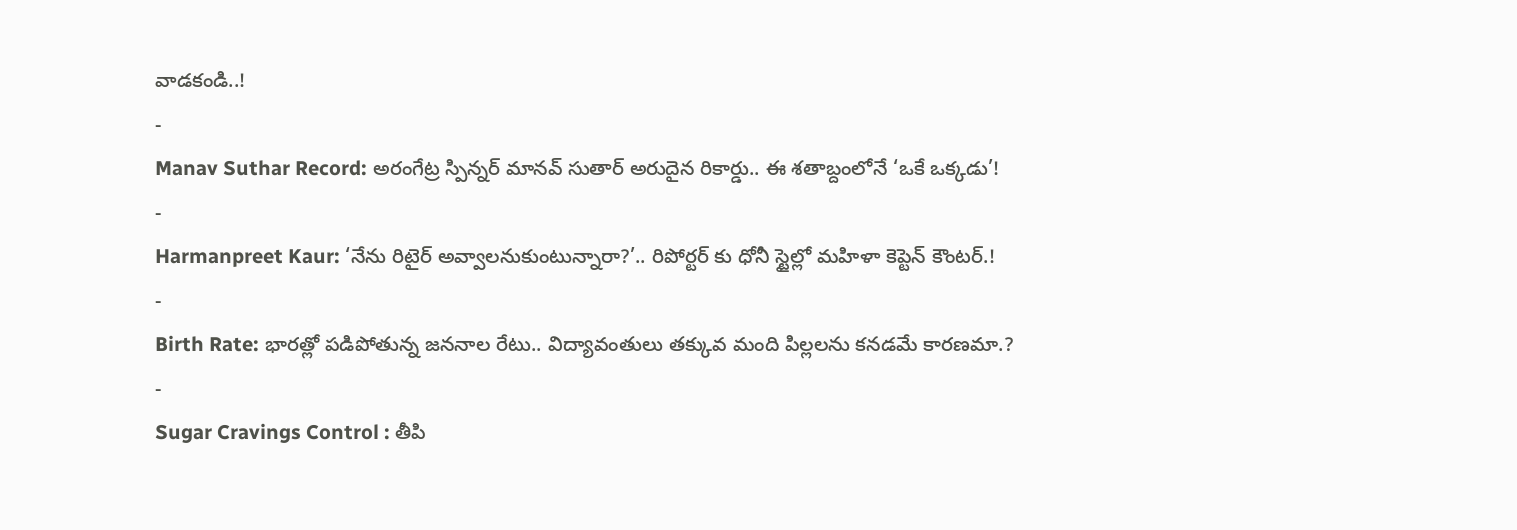వాడకండి..!
-
Manav Suthar Record: అరంగేట్ర స్పిన్నర్ మానవ్ సుతార్ అరుదైన రికార్డు.. ఈ శతాబ్దంలోనే ‘ఒకే ఒక్కడు’!
-
Harmanpreet Kaur: ‘నేను రిటైర్ అవ్వాలనుకుంటున్నారా?’.. రిపోర్టర్ కు ధోనీ స్టైల్లో మహిళా కెప్టెన్ కౌంటర్.!
-
Birth Rate: భారత్లో పడిపోతున్న జననాల రేటు.. విద్యావంతులు తక్కువ మంది పిల్లలను కనడమే కారణమా.?
-
Sugar Cravings Control : తీపి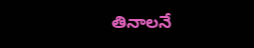తినాలనే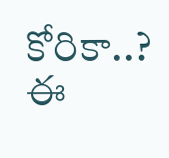కోరికా..? ఈ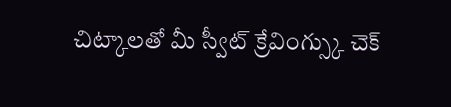చిట్కాలతో మీ స్వీట్ క్రేవింగ్స్కు చెక్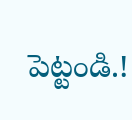పెట్టండి.!